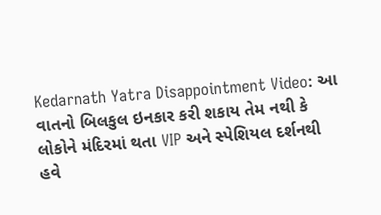Kedarnath Yatra Disappointment Video: આ વાતનો બિલકુલ ઇનકાર કરી શકાય તેમ નથી કે લોકોને મંદિરમાં થતા VIP અને સ્પેશિયલ દર્શનથી હવે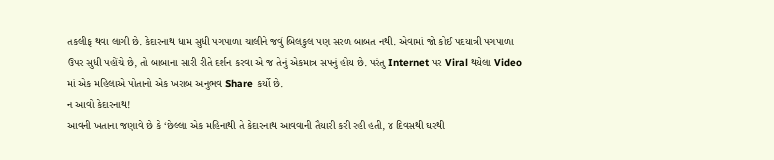તકલીફ થવા લાગી છે. કેદારનાથ ધામ સુધી પગપાળા ચાલીને જવું બિલકુલ પણ સરળ બાબત નથી. એવામાં જો કોઈ પદયાત્રી પગપાળા ઉપર સુધી પહોંચે છે, તો બાબાના સારી રીતે દર્શન કરવા એ જ તેનું એકમાત્ર સપનું હોય છે. પરંતુ Internet પર Viral થયેલા Video માં એક મહિલાએ પોતાનો એક ખરાબ અનુભવ Share કર્યો છે.
ન આવો કેદારનાથ!
આવની ખતાના જણાવે છે કે ‘છેલ્લા એક મહિનાથી તે કેદારનાથ આવવાની તૈયારી કરી રહી હતી, ૪ દિવસથી ઘરથી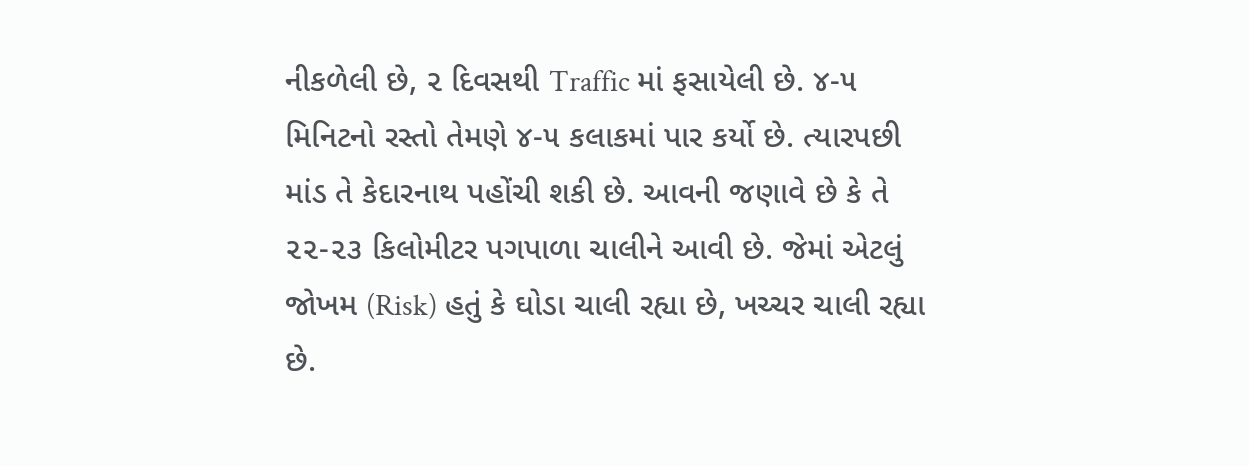નીકળેલી છે, ૨ દિવસથી Traffic માં ફસાયેલી છે. ૪-૫ મિનિટનો રસ્તો તેમણે ૪-૫ કલાકમાં પાર કર્યો છે. ત્યારપછી માંડ તે કેદારનાથ પહોંચી શકી છે. આવની જણાવે છે કે તે ૨૨-૨૩ કિલોમીટર પગપાળા ચાલીને આવી છે. જેમાં એટલું જોખમ (Risk) હતું કે ઘોડા ચાલી રહ્યા છે, ખચ્ચર ચાલી રહ્યા છે.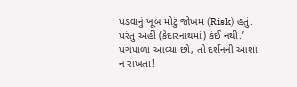પડવાનું ખૂબ મોટું જોખમ (Risk) હતું. પરંતુ અહીં (કેદારનાથમાં) કંઈ નથી.’
પગપાળા આવ્યા છો, તો દર્શનની આશા ન રાખતા!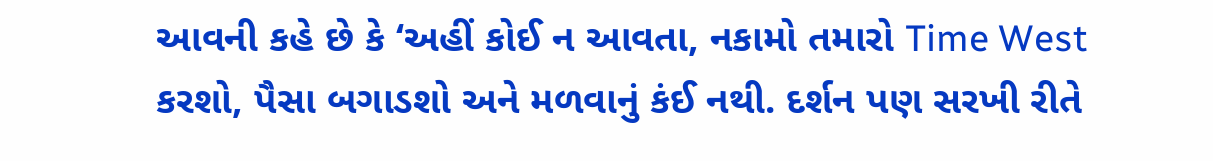આવની કહે છે કે ‘અહીં કોઈ ન આવતા, નકામો તમારો Time West કરશો, પૈસા બગાડશો અને મળવાનું કંઈ નથી. દર્શન પણ સરખી રીતે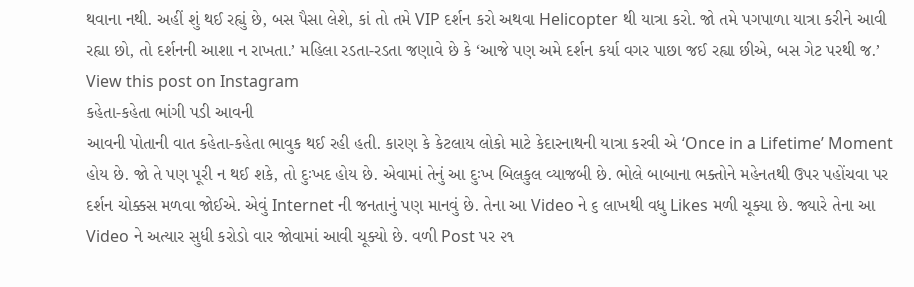થવાના નથી. અહીં શું થઈ રહ્યું છે, બસ પૈસા લેશે, કાં તો તમે VIP દર્શન કરો અથવા Helicopter થી યાત્રા કરો. જો તમે પગપાળા યાત્રા કરીને આવી રહ્યા છો, તો દર્શનની આશા ન રાખતા.’ મહિલા રડતા-રડતા જણાવે છે કે ‘આજે પણ અમે દર્શન કર્યા વગર પાછા જઈ રહ્યા છીએ, બસ ગેટ પરથી જ.’
View this post on Instagram
કહેતા-કહેતા ભાંગી પડી આવની
આવની પોતાની વાત કહેતા-કહેતા ભાવુક થઈ રહી હતી. કારણ કે કેટલાય લોકો માટે કેદારનાથની યાત્રા કરવી એ ‘Once in a Lifetime’ Moment હોય છે. જો તે પણ પૂરી ન થઈ શકે, તો દુઃખદ હોય છે. એવામાં તેનું આ દુઃખ બિલકુલ વ્યાજબી છે. ભોલે બાબાના ભક્તોને મહેનતથી ઉપર પહોંચવા પર દર્શન ચોક્કસ મળવા જોઈએ. એવું Internet ની જનતાનું પણ માનવું છે. તેના આ Video ને ૬ લાખથી વધુ Likes મળી ચૂક્યા છે. જ્યારે તેના આ Video ને અત્યાર સુધી કરોડો વાર જોવામાં આવી ચૂક્યો છે. વળી Post પર ૨૧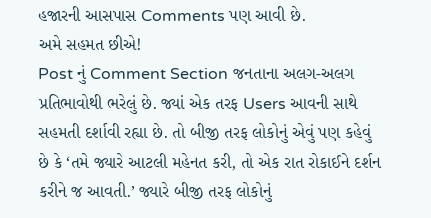હજારની આસપાસ Comments પણ આવી છે.
અમે સહમત છીએ!
Post નું Comment Section જનતાના અલગ-અલગ પ્રતિભાવોથી ભરેલું છે. જ્યાં એક તરફ Users આવની સાથે સહમતી દર્શાવી રહ્યા છે. તો બીજી તરફ લોકોનું એવું પણ કહેવું છે કે ‘તમે જ્યારે આટલી મહેનત કરી, તો એક રાત રોકાઈને દર્શન કરીને જ આવતી.’ જ્યારે બીજી તરફ લોકોનું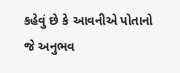કહેવું છે કે આવનીએ પોતાનો જે અનુભવ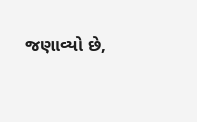જણાવ્યો છે,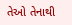તેઓ તેનાથી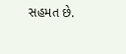સહમત છે.